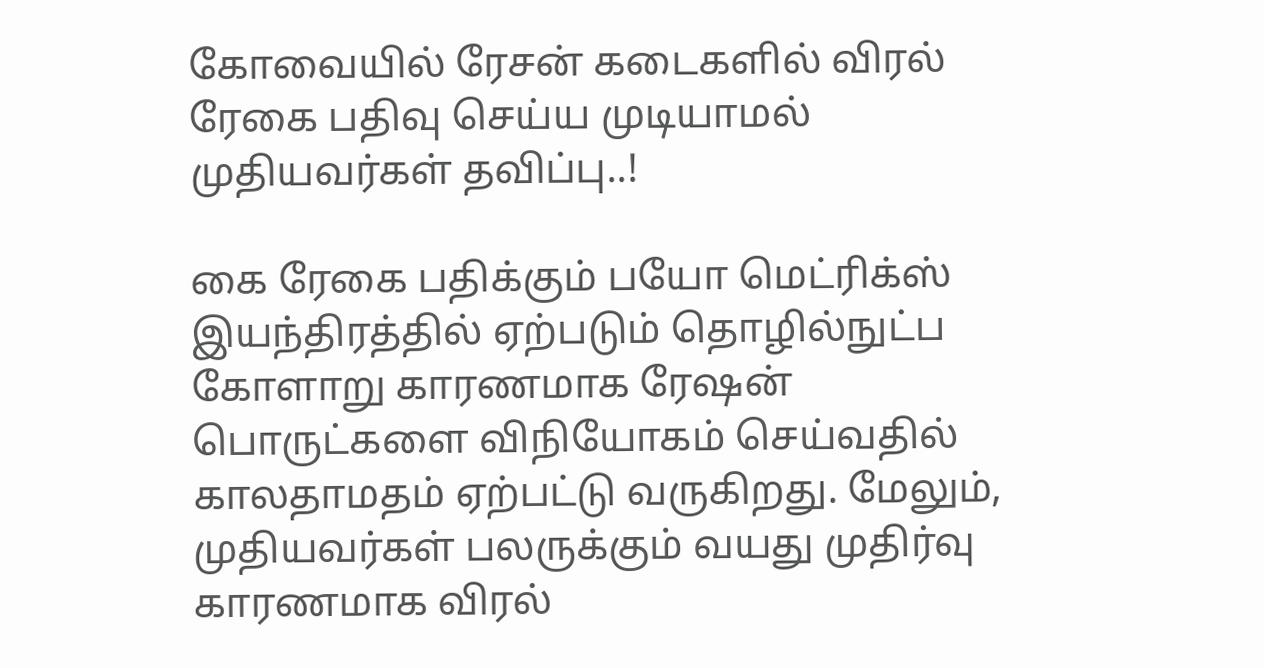கோவையில் ரேசன் கடைகளில் விரல் ரேகை பதிவு செய்ய முடியாமல் முதியவர்கள் தவிப்பு..!

கை ரேகை பதிக்கும் பயோ மெட்ரிக்ஸ் இயந்திரத்தில் ஏற்படும் தொழில்நுட்ப கோளாறு காரணமாக ரேஷன் பொருட்களை விநியோகம் செய்வதில் காலதாமதம் ஏற்பட்டு வருகிறது. மேலும், முதியவர்கள் பலருக்கும் வயது முதிர்வு காரணமாக விரல்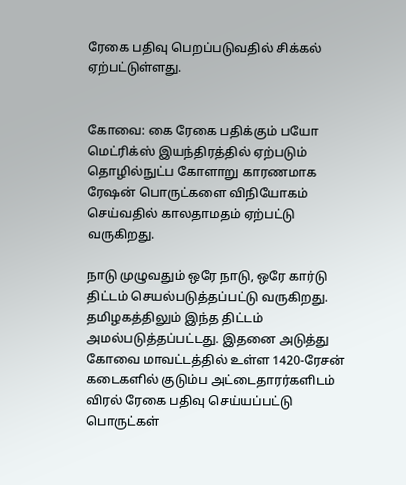ரேகை பதிவு பெறப்படுவதில் சிக்கல் ஏற்பட்டுள்ளது.


கோவை: கை ரேகை பதிக்கும் பயோ மெட்ரிக்ஸ் இயந்திரத்தில் ஏற்படும் தொழில்நுட்ப கோளாறு காரணமாக ரேஷன் பொருட்களை விநியோகம் செய்வதில் காலதாமதம் ஏற்பட்டு வருகிறது.

நாடு முழுவதும் ஒரே நாடு, ஒரே கார்டு திட்டம் செயல்படுத்தப்பட்டு வருகிறது. தமிழகத்திலும் இந்த திட்டம் அமல்படுத்தப்பட்டது. இதனை அடுத்து கோவை மாவட்டத்தில் உள்ள 1420-ரேசன் கடைகளில் குடும்ப அட்டைதாரர்களிடம் விரல் ரேகை பதிவு செய்யப்பட்டு பொருட்கள்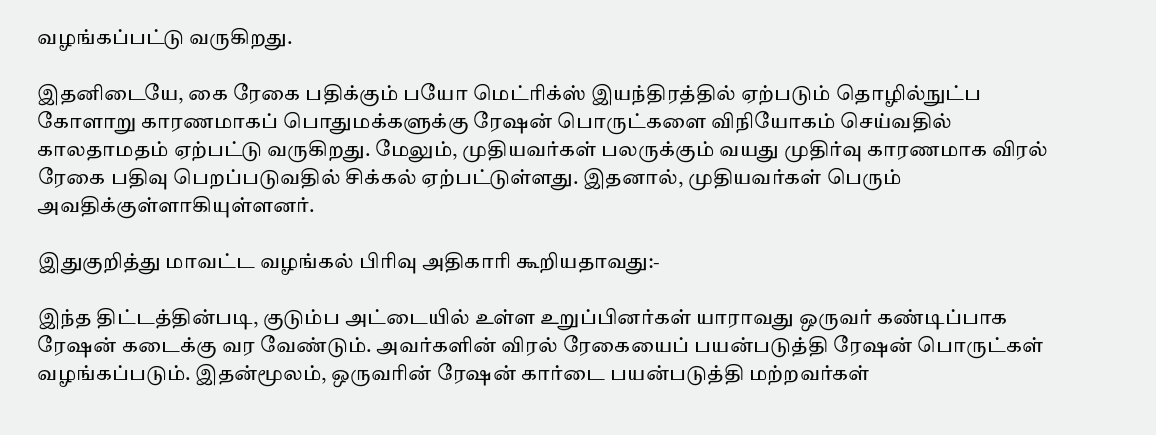வழங்கப்பட்டு வருகிறது.

இதனிடையே, கை ரேகை பதிக்கும் பயோ மெட்ரிக்ஸ் இயந்திரத்தில் ஏற்படும் தொழில்நுட்ப கோளாறு காரணமாகப் பொதுமக்களுக்கு ரேஷன் பொருட்களை விநியோகம் செய்வதில் காலதாமதம் ஏற்பட்டு வருகிறது. மேலும், முதியவர்கள் பலருக்கும் வயது முதிர்வு காரணமாக விரல் ரேகை பதிவு பெறப்படுவதில் சிக்கல் ஏற்பட்டுள்ளது. இதனால், முதியவர்கள் பெரும் அவதிக்குள்ளாகியுள்ளனர்.

இதுகுறித்து மாவட்ட வழங்கல் பிரிவு அதிகாரி கூறியதாவது:-

இந்த திட்டத்தின்படி, குடும்ப அட்டையில் உள்ள உறுப்பினர்கள் யாராவது ஒருவர் கண்டிப்பாக ரேஷன் கடைக்கு வர வேண்டும். அவர்களின் விரல் ரேகையைப் பயன்படுத்தி ரேஷன் பொருட்கள் வழங்கப்படும். இதன்மூலம், ஒருவரின் ரேஷன் கார்டை பயன்படுத்தி மற்றவர்கள்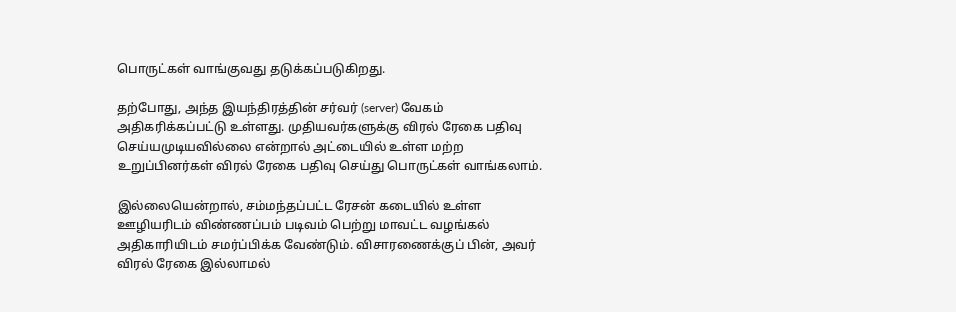பொருட்கள் வாங்குவது தடுக்கப்படுகிறது.

தற்போது, அந்த இயந்திரத்தின் சர்வர் (server) வேகம் அதிகரிக்கப்பட்டு உள்ளது. முதியவர்களுக்கு விரல் ரேகை பதிவு செய்யமுடியவில்லை என்றால் அட்டையில் உள்ள மற்ற உறுப்பினர்கள் விரல் ரேகை பதிவு செய்து பொருட்கள் வாங்கலாம்.

இல்லையென்றால், சம்மந்தப்பட்ட ரேசன் கடையில் உள்ள ஊழியரிடம் விண்ணப்பம் படிவம் பெற்று மாவட்ட வழங்கல் அதிகாரியிடம் சமர்ப்பிக்க வேண்டும். விசாரணைக்குப் பின், அவர் விரல் ரேகை இல்லாமல்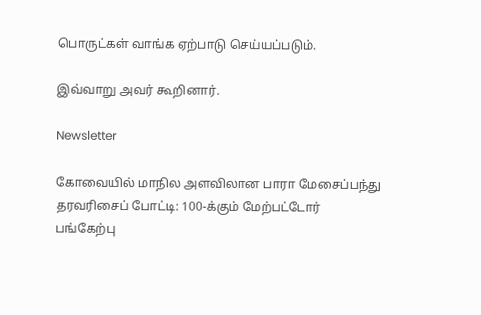பொருட்கள் வாங்க ஏற்பாடு செய்யப்படும்.

இவ்வாறு அவர் கூறினார்.

Newsletter

கோவையில் மாநில அளவிலான பாரா மேசைப்பந்து தரவரிசைப் போட்டி: 100-க்கும் மேற்பட்டோர் பங்கேற்பு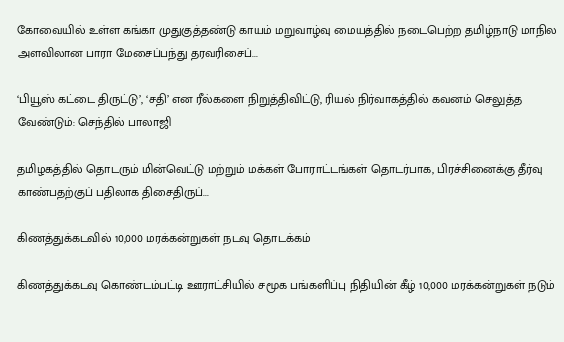கோவையில் உள்ள கங்கா முதுகுத்தண்டு காயம் மறுவாழ்வு மையத்தில் நடைபெற்ற தமிழ்நாடு மாநில அளவிலான பாரா மேசைப்பந்து தரவரிசைப்...

‘பியூஸ் கட்டை திருட்டு’, ‘சதி’ என ரீல்களை நிறுத்திவிட்டு, ரியல் நிர்வாகத்தில் கவனம் செலுத்த வேண்டும்: செந்தில் பாலாஜி

தமிழகத்தில் தொடரும் மின்வெட்டு மற்றும் மக்கள் போராட்டங்கள் தொடர்பாக, பிரச்சினைக்கு தீர்வு காண்பதற்குப் பதிலாக திசைதிருப்...

கிணத்துக்கடவில் 10,000 மரக்கன்றுகள் நடவு தொடக்கம்

கிணத்துக்கடவு கொண்டம்பட்டி ஊராட்சியில் சமூக பங்களிப்பு நிதியின் கீழ் 10,000 மரக்கன்றுகள் நடும்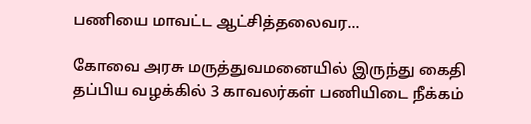பணியை மாவட்ட ஆட்சித்தலைவர...

கோவை அரசு மருத்துவமனையில் இருந்து கைதி தப்பிய வழக்கில் 3 காவலர்கள் பணியிடை நீக்கம்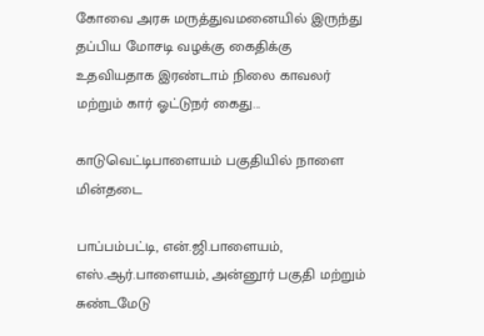கோவை அரசு மருத்துவமனையில் இருந்து தப்பிய மோசடி வழக்கு கைதிக்கு உதவியதாக இரண்டாம் நிலை காவலர் மற்றும் கார் ஓட்டுநர் கைது...

காடுவெட்டிபாளையம் பகுதியில் நாளை மின்தடை

பாப்பம்பட்டி, என்.ஜி.பாளையம், எஸ்.ஆர்.பாளையம், அன்னூர் பகுதி மற்றும் சுண்டமேடு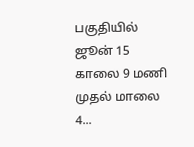பகுதியில் ஜூன் 15 காலை 9 மணி முதல் மாலை 4...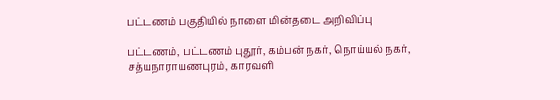பட்டணம் பகுதியில் நாளை மின்தடை அறிவிப்பு

பட்டணம், பட்டணம் புதூர், கம்பன் நகர், நொய்யல் நகர், சத்யநாராயணபுரம், காரவளி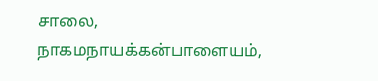சாலை, நாகமநாயக்கன்பாளையம்,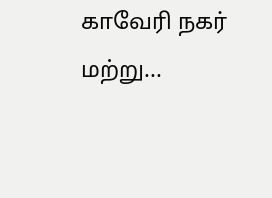காவேரி நகர் மற்று...